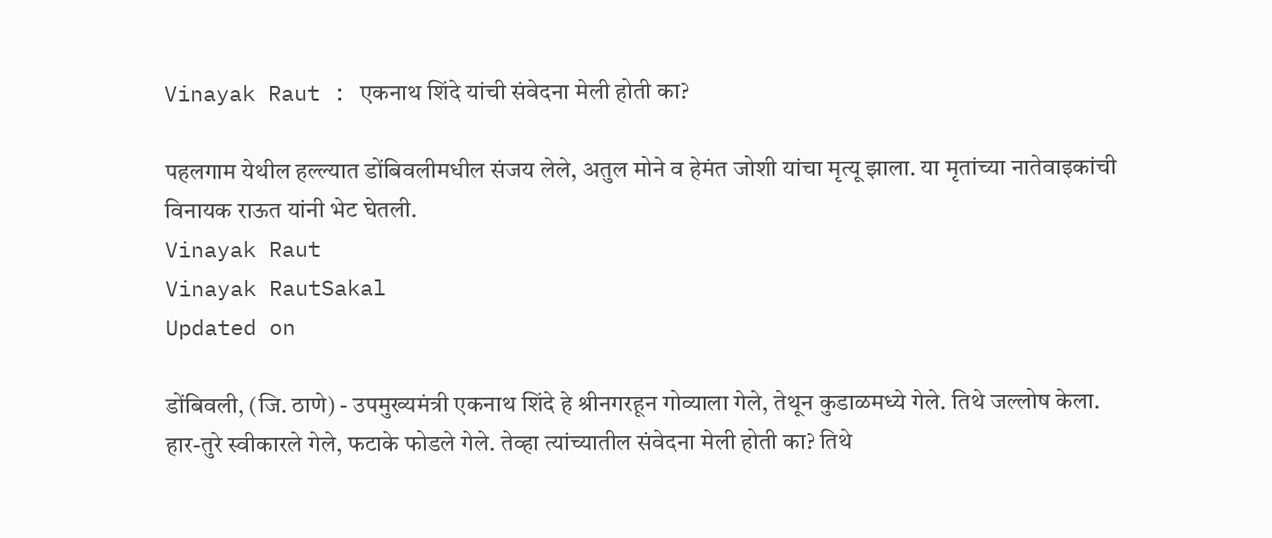Vinayak Raut : एकनाथ शिंदे यांची संवेदना मेली होती का?

पहलगाम येथील हल्ल्यात डोंबिवलीमधील संजय लेले, अतुल मोने व हेमंत जोशी यांचा मृत्यू झाला. या मृतांच्या नातेवाइकांची विनायक राऊत यांनी भेट घेतली.
Vinayak Raut
Vinayak RautSakal
Updated on

डोंबिवली, (जि. ठाणे) - उपमुख्यमंत्री एकनाथ शिंदे हे श्रीनगरहून गोव्याला गेले, तेथून कुडाळमध्ये गेले. तिथे जल्लोष केला. हार-तुरे स्वीकारले गेले, फटाके फोडले गेले. तेव्हा त्यांच्यातील संवेदना मेली होती का? तिथे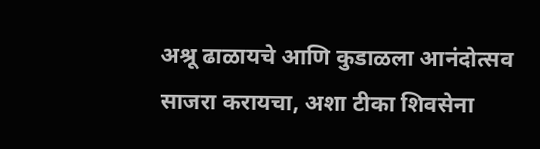अश्रू ढाळायचे आणि कुडाळला आनंदोत्सव साजरा करायचा, अशा टीका शिवसेना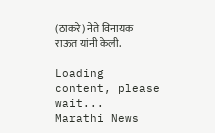(ठाकरे) नेते विनायक राऊत यांनी केली.

Loading content, please wait...
Marathi News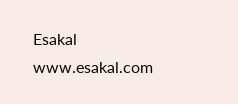Esakal
www.esakal.com